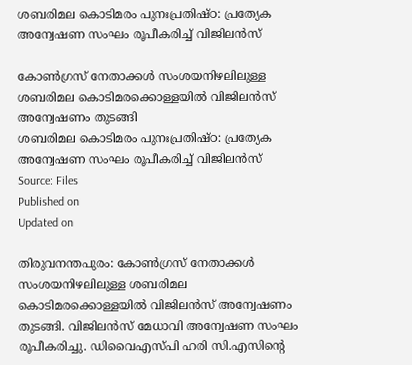ശബരിമല കൊടിമരം പുനഃപ്രതിഷ്ഠ: പ്രത്യേക അന്വേഷണ സംഘം രൂപീകരിച്ച് വിജിലൻസ്

കോൺഗ്രസ് നേതാക്കൾ സംശയനിഴലിലുള്ള ശബരിമല കൊടിമരക്കൊള്ളയിൽ വിജിലൻസ് അന്വേഷണം തുടങ്ങി
ശബരിമല കൊടിമരം പുനഃപ്രതിഷ്ഠ: പ്രത്യേക അന്വേഷണ സംഘം രൂപീകരിച്ച് വിജിലൻസ്
Source: Files
Published on
Updated on

തിരുവനന്തപുരം: കോൺഗ്രസ് നേതാക്കൾ സംശയനിഴലിലുള്ള ശബരിമല കൊടിമരക്കൊള്ളയിൽ വിജിലൻസ് അന്വേഷണം തുടങ്ങി. വിജിലൻസ് മേധാവി അന്വേഷണ സംഘം രൂപീകരിച്ചു. ഡിവൈഎസ്പി ഹരി സി.എസിന്റെ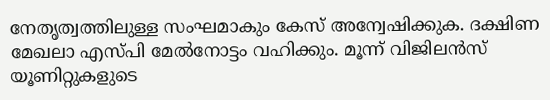നേതൃത്വത്തിലുള്ള സംഘമാകും കേസ് അന്വേഷിക്കുക. ദക്ഷിണ മേഖലാ എസ്പി മേൽനോട്ടം വഹിക്കും. മൂന്ന് വിജിലൻസ് യൂണിറ്റുകളുടെ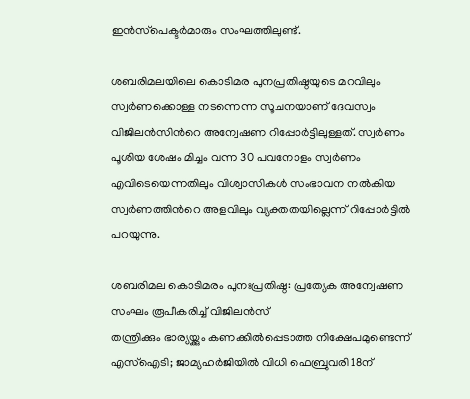ഇൻസ്‌പെക്ടർമാരും സംഘത്തിലുണ്ട്.

ശബരിമലയിലെ കൊടിമര പുനപ്രതിഷ്ഠയുടെ മറവിലും സ്വര്‍ണക്കൊള്ള നടന്നെന്ന സൂചനയാണ് ദേവസ്വം വിജിലന്‍സിന്‍റെ അന്വേഷണ റിപ്പോര്‍ട്ടിലുള്ളത്. സ്വര്‍ണം പൂശിയ ശേഷം മിച്ചം വന്ന 30 പവനോളം സ്വര്‍ണം എവിടെയെന്നതിലും വിശ്വാസികള്‍ സംഭാവന നല്‍കിയ സ്വര്‍ണത്തിന്‍റെ അളവിലും വ്യക്തതയില്ലെന്ന് റിപ്പോര്‍ട്ടിൽ പറയുന്നു.

ശബരിമല കൊടിമരം പുനഃപ്രതിഷ്ഠ: പ്രത്യേക അന്വേഷണ സംഘം രൂപീകരിച്ച് വിജിലൻസ്
തന്ത്രിക്കും ഭാര്യയ്ക്കും കണക്കിൽപ്പെടാത്ത നിക്ഷേപമുണ്ടെന്ന് എസ്ഐടി; ജാമ്യഹർജിയിൽ വിധി ഫെബ്രുവരി 18ന്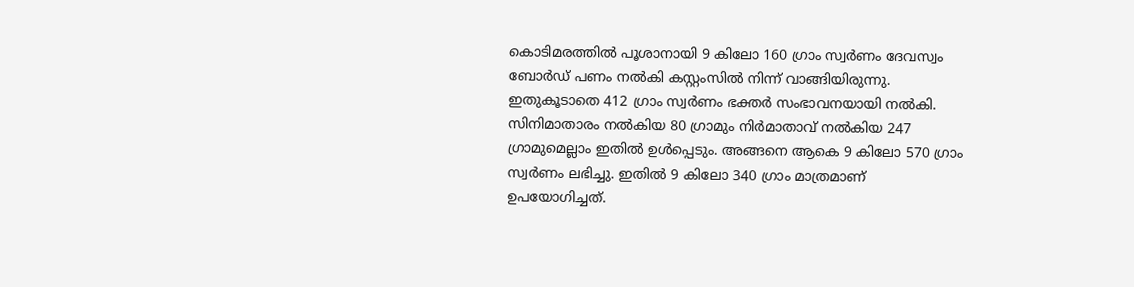കൊടിമരത്തില്‍ പൂശാനായി 9 കിലോ 160 ഗ്രാം സ്വര്‍ണം ദേവസ്വം ബോര്‍ഡ് പണം നല്‍കി കസ്റ്റംസില്‍ നിന്ന് വാങ്ങിയിരുന്നു. ഇതുകൂടാതെ 412 ഗ്രാം സ്വര്‍ണം ഭക്തര്‍ സംഭാവനയായി നല്‍കി. സിനിമാതാരം നല്‍കിയ 80 ഗ്രാമും നിര്‍മാതാവ് നല്‍കിയ 247 ഗ്രാമുമെല്ലാം ഇതില്‍ ഉള്‍പ്പെടും. അങ്ങനെ ആകെ 9 കിലോ 570 ഗ്രാം സ്വര്‍ണം ലഭിച്ചു. ഇതിൽ 9 കിലോ 340 ഗ്രാം മാത്രമാണ് ഉപയോഗിച്ചത്.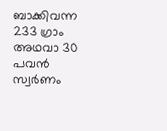ബാക്കിവന്ന 233 ഗ്രാം അഥവാ 30 പവന്‍ സ്വര്‍ണം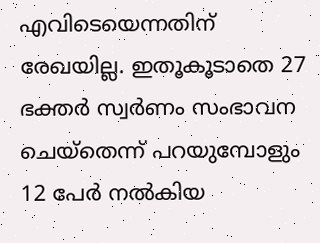എവിടെയെന്നതിന് രേഖയില്ല. ഇതൂകൂടാതെ 27 ഭക്തര്‍ സ്വര്‍ണം സംഭാവന ചെയ്തെന്ന് പറയുമ്പോളും 12 പേര്‍ നല്‍കിയ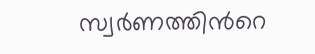സ്വര്‍ണത്തിന്‍റെ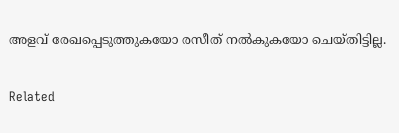അളവ് രേഖപ്പെടുത്തുകയോ രസീത് നല്‍കുകയോ ചെയ്തിട്ടില്ല.

Related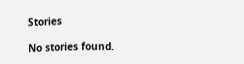Stories

No stories found.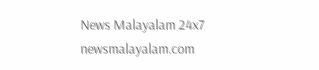News Malayalam 24x7
newsmalayalam.com